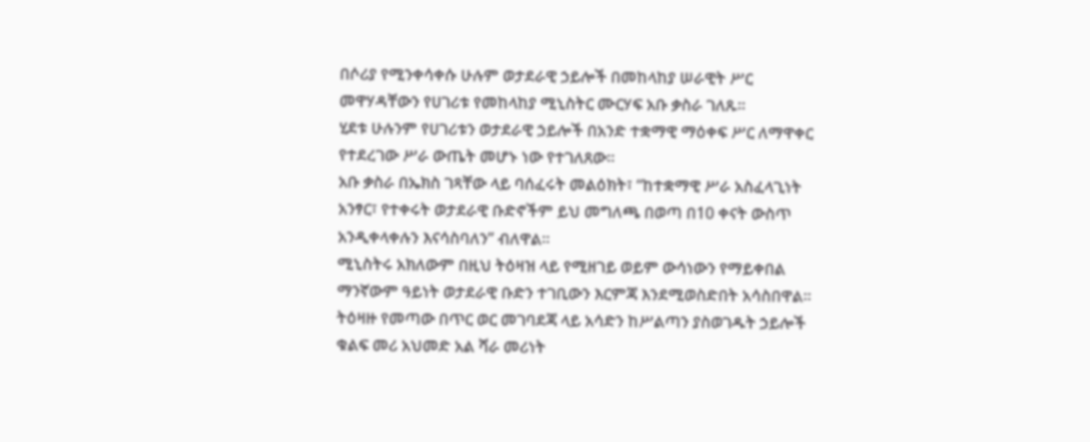በሶሪያ የሚንቀሳቀሱ ሁሉም ወታደራዊ ኃይሎች በመከላከያ ሠራዊት ሥር መዋሃዳቸውን የሀገሪቱ የመከላከያ ሚኒስትር ሙርሃፍ አቡ ቃስራ ገለጹ።
ሂደቱ ሁሉንም የሀገሪቱን ወታደራዊ ኃይሎች በአንድ ተቋማዊ ማዕቀፍ ሥር ለማዋቀር የተደረገው ሥራ ውጤት መሆኑ ነው የተገለጸው።
አቡ ቃስራ በኤክስ ገጻቸው ላይ ባሰፈሩት መልዕክት፣ “ከተቋማዊ ሥራ አስፈላጊነት አንፃር፣ የተቀሩት ወታደራዊ ቡድኖችም ይህ መግለጫ በወጣ በ10 ቀናት ውስጥ አንዲቀላቀሉን እናሳስባለን” ብለዋል።
ሚኒስትሩ አክለውም በዚህ ትዕዛዝ ላይ የሚዘገይ ወይም ውሳነውን የማይቀበል ማንኛውም ዓይነት ወታደራዊ ቡድን ተገቢውን እርምጃ እንደሚወስድበት አሳስበዋል።
ትዕዛዙ የመጣው በጥር ወር መገባደጃ ላይ አሳድን ከሥልጣን ያስወገዱት ኃይሎች ቁልፍ መሪ አህመድ አል ሻራ መሪነት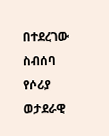በተደረገው ስብሰባ የሶሪያ ወታደራዊ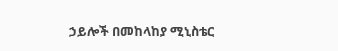ኃይሎች በመከላከያ ሚኒስቴር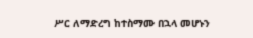ሥር ለማድረግ ከተስማሙ በኋላ መሆኑን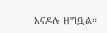አናዶሉ ዘግቧል።